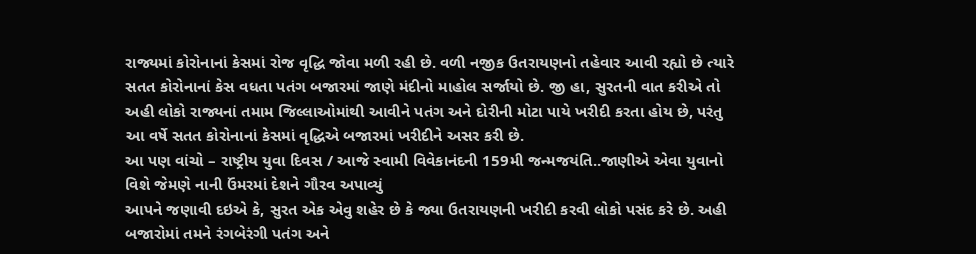રાજ્યમાં કોરોનાનાં કેસમાં રોજ વૃદ્ધિ જોવા મળી રહી છે. વળી નજીક ઉતરાયણનો તહેવાર આવી રહ્યો છે ત્યારે સતત કોરોનાનાં કેસ વધતા પતંગ બજારમાં જાણે મંદીનો માહોલ સર્જાયો છે. જી હા, સુરતની વાત કરીએ તો અહી લોકો રાજ્યનાં તમામ જિલ્લાઓમાંથી આવીને પતંગ અને દોરીની મોટા પાયે ખરીદી કરતા હોય છે, પરંતુ આ વર્ષે સતત કોરોનાનાં કેસમાં વૃદ્ધિએ બજારમાં ખરીદીને અસર કરી છે.
આ પણ વાંચો – રાષ્ટ્રીય યુવા દિવસ / આજે સ્વામી વિવેકાનંદની 159મી જન્મજયંતિ..જાણીએ એવા યુવાનો વિશે જેમણે નાની ઉંમરમાં દેશને ગૌરવ અપાવ્યું
આપને જણાવી દઇએ કે, સુરત એક એવુ શહેર છે કે જ્યા ઉતરાયણની ખરીદી કરવી લોકો પસંદ કરે છે. અહી બજારોમાં તમને રંગબેરંગી પતંગ અને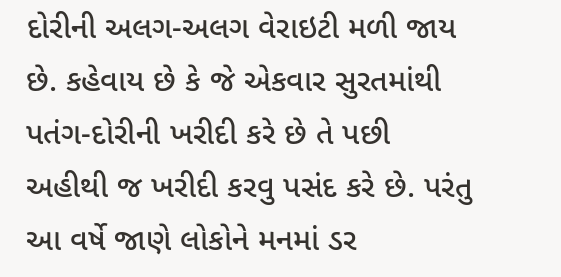દોરીની અલગ-અલગ વેરાઇટી મળી જાય છે. કહેવાય છે કે જે એકવાર સુરતમાંથી પતંગ-દોરીની ખરીદી કરે છે તે પછી અહીથી જ ખરીદી કરવુ પસંદ કરે છે. પરંતુ આ વર્ષે જાણે લોકોને મનમાં ડર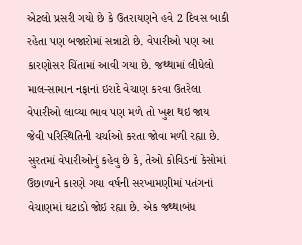એટલો પ્રસરી ગયો છે કે ઉતરાયણને હવે 2 દિવસ બાકી રહેતા પણ બજારોમાં સન્નાટો છે. વેપારીઓ પણ આ કારણોસર ચિંતામાં આવી ગયા છે. જથ્થામાં લીધેલો માલ-સામાન નફાનાં ઇરાદે વેચાણ કરવા ઉતરેલા વેપારીઓ લાવ્યા ભાવ પણ મળે તો ખુશ થઇ જાય જેવી પરિસ્થિતિની ચર્ચાઓ કરતા જોવા મળી રહ્યા છે. સુરતમાં વેપારીઓનું કહેવુ છે કે, તેઓ કોવિડનાં કેસોમાં ઉછાળાને કારણે ગયા વર્ષની સરખામણીમાં પતંગનાં વેચાણમાં ઘટાડો જોઇ રહ્યા છે. એક જથ્થાબંધ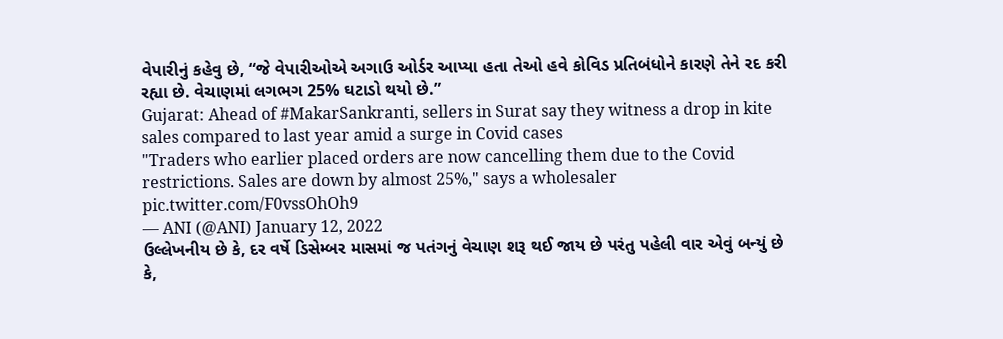વેપારીનું કહેવુ છે, “જે વેપારીઓએ અગાઉ ઓર્ડર આપ્યા હતા તેઓ હવે કોવિડ પ્રતિબંધોને કારણે તેને રદ કરી રહ્યા છે. વેચાણમાં લગભગ 25% ઘટાડો થયો છે.”
Gujarat: Ahead of #MakarSankranti, sellers in Surat say they witness a drop in kite sales compared to last year amid a surge in Covid cases
"Traders who earlier placed orders are now cancelling them due to the Covid restrictions. Sales are down by almost 25%," says a wholesaler pic.twitter.com/F0vssOhOh9
— ANI (@ANI) January 12, 2022
ઉલ્લેખનીય છે કે, દર વર્ષે ડિસેમ્બર માસમાં જ પતંગનું વેચાણ શરૂ થઈ જાય છે પરંતુ પહેલી વાર એવું બન્યું છે કે,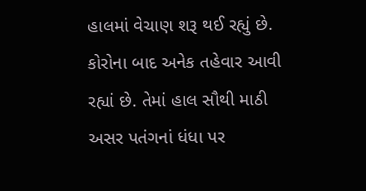હાલમાં વેચાણ શરૂ થઈ રહ્યું છે. કોરોના બાદ અનેક તહેવાર આવી રહ્યાં છે. તેમાં હાલ સૌથી માઠી અસર પતંગનાં ધંધા પર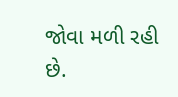જોવા મળી રહી છે.